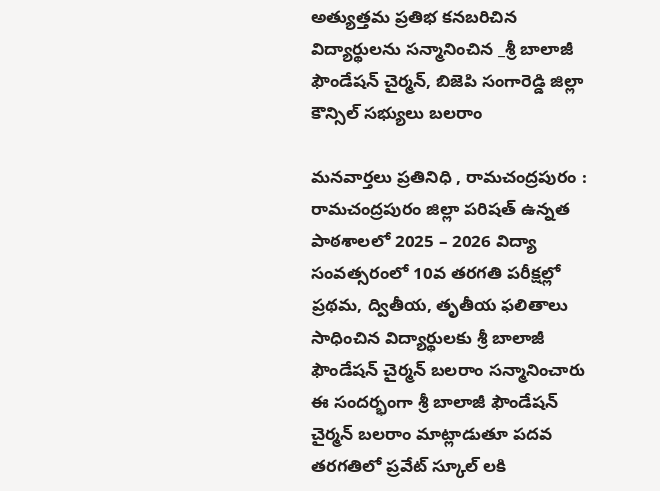అత్యుత్తమ ప్రతిభ కనబరిచిన విద్యార్థులను సన్మానించిన _శ్రీ బాలాజీ ఫౌండేషన్ చైర్మన్, బిజెపి సంగారెడ్డి జిల్లా కౌన్సిల్ సభ్యులు బలరాం

మనవార్తలు ప్రతినిధి , రామచంద్రపురం : రామచంద్రపురం జిల్లా పరిషత్ ఉన్నత పాఠశాలలో 2025 – 2026 విద్యా సంవత్సరంలో 10వ తరగతి పరీక్షల్లో ప్రథమ, ద్వితీయ, తృతీయ ఫలితాలు సాధించిన విద్యార్థులకు శ్రీ బాలాజీ ఫౌండేషన్ చైర్మన్ బలరాం సన్మానించారు ఈ సందర్భంగా శ్రీ బాలాజీ ఫౌండేషన్ చైర్మన్ బలరాం మాట్లాడుతూ పదవ తరగతిలో ప్రవేట్ స్కూల్ లకి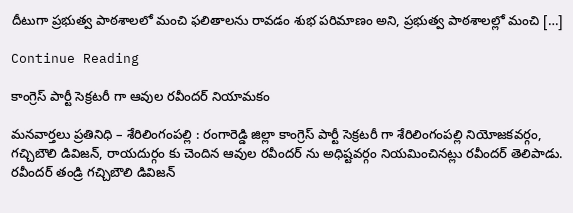దీటుగా ప్రభుత్వ పాఠశాలలో మంచి ఫలితాలను రావడం శుభ పరిమాణం అని, ప్రభుత్వ పాఠశాలల్లో మంచి […]

Continue Reading

కాంగ్రెస్ పార్టీ సెక్రటరీ గా ఆవుల రవీందర్ నియామకం

మనవార్తలు ప్రతినిధి – శేరిలింగంపల్లి : రంగారెడ్డి జిల్లా కాంగ్రెస్ పార్టీ సెక్రటరీ గా శేరిలింగంపల్లి నియోజకవర్గం, గచ్చిబౌలి డివిజన్, రాయదుర్గం కు చెందిన ఆవుల రవీందర్ ను అధిష్టవర్గం నియమించినట్లు రవీందర్ తెలిపాడు. రవీందర్ తండ్రి గచ్చిబౌలి డివిజన్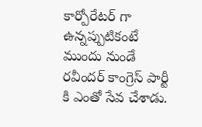కార్పోరేటర్ గా ఉన్నప్పుటికంటే ముందు నుండే రవీందర్ కాంగ్రెస్ పార్టీ కి ఎంతో సేవ చేశాడు.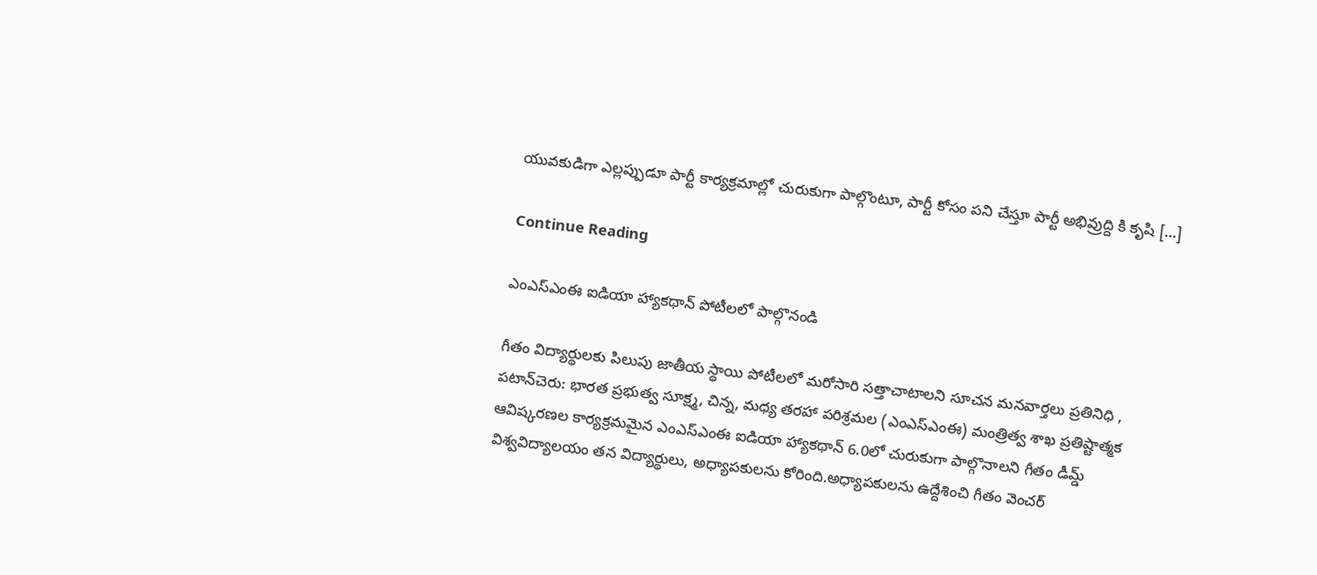యువకుడిగా ఎల్లప్పుడూ పార్టీ కార్యక్రమాల్లో చురుకుగా పాల్గొంటూ, పార్టీ కోసం పని చేస్తూ పార్టీ అభివ్రుద్ది కి కృషి […]

Continue Reading

ఎంఎస్ఎంఈ ఐడియా హ్యాకథాన్ పోటీలలో పాల్గొనండి

గీతం విద్యార్థులకు పిలుపు జాతీయ స్థాయి పోటీలలో మరోసారి సత్తాచాటాలని సూచన మనవార్తలు ప్రతినిధి , పటాన్‌చెరు: భారత ప్రభుత్వ సూక్ష్మ, చిన్న, మధ్య తరహా పరిశ్రమల (ఎంఎస్ఎంఈ) మంత్రిత్వ శాఖ ప్రతిష్టాత్మక ఆవిష్కరణల కార్యక్రమమైన ఎంఎస్ఎంఈ ఐడియా హ్యాకథాన్ 6.0లో చురుకుగా పాల్గొనాలని గీతం డీమ్డ్ విశ్వవిద్యాలయం తన విద్యార్థులు, అధ్యాపకులను కోరింది.అధ్యాపకులను ఉద్దేశించి గీతం వెంచర్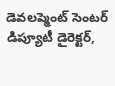డెవలప్మెంట్ సెంటర్ డిప్యూటీ డైరెక్టర్,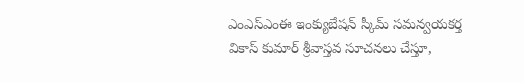ఎంఎస్ఎంఈ ఇంక్యుబేషన్ స్కీమ్ సమన్వయకర్త వికాస్ కుమార్ శ్రీవాస్తవ సూచనలు చేస్తూ,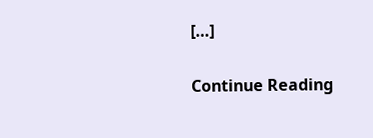[…]

Continue Reading